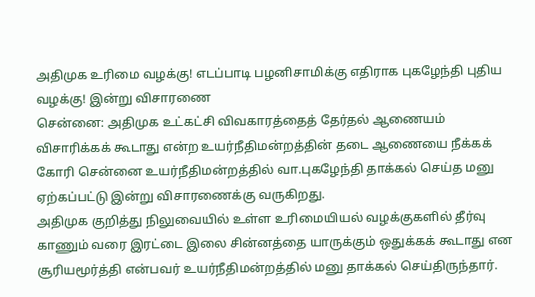அதிமுக உரிமை வழக்கு! எடப்பாடி பழனிசாமிக்கு எதிராக புகழேந்தி புதிய வழக்கு! இன்று விசாரணை
சென்னை: அதிமுக உட்கட்சி விவகாரத்தைத் தேர்தல் ஆணையம் விசாரிக்கக் கூடாது என்ற உயர்நீதிமன்றத்தின் தடை ஆணையை நீக்கக் கோரி சென்னை உயர்நீதிமன்றத்தில் வா.புகழேந்தி தாக்கல் செய்த மனு ஏற்கப்பட்டு இன்று விசாரணைக்கு வருகிறது.
அதிமுக குறித்து நிலுவையில் உள்ள உரிமையியல் வழக்குகளில் தீர்வு காணும் வரை இரட்டை இலை சின்னத்தை யாருக்கும் ஒதுக்கக் கூடாது என சூரியமூர்த்தி என்பவர் உயர்நீதிமன்றத்தில் மனு தாக்கல் செய்திருந்தார்.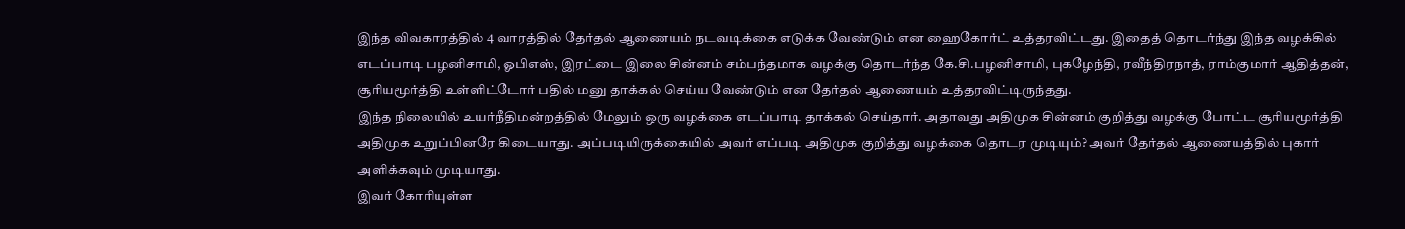இந்த விவகாரத்தில் 4 வாரத்தில் தேர்தல் ஆணையம் நடவடிக்கை எடுக்க வேண்டும் என ஹைகோர்ட் உத்தரவிட்டது. இதைத் தொடர்ந்து இந்த வழக்கில் எடப்பாடி பழனிசாமி, ஓபிஎஸ், இரட்டை இலை சின்னம் சம்பந்தமாக வழக்கு தொடர்ந்த கே.சி.பழனிசாமி, புகழேந்தி, ரவீந்திரநாத், ராம்குமார் ஆதித்தன், சூரியமூர்த்தி உள்ளிட்டோர் பதில் மனு தாக்கல் செய்ய வேண்டும் என தேர்தல் ஆணையம் உத்தரவிட்டிருந்தது.
இந்த நிலையில் உயர்நீதிமன்றத்தில் மேலும் ஒரு வழக்கை எடப்பாடி தாக்கல் செய்தார். அதாவது அதிமுக சின்னம் குறித்து வழக்கு போட்ட சூரியமூர்த்தி அதிமுக உறுப்பினரே கிடையாது. அப்படியிருக்கையில் அவர் எப்படி அதிமுக குறித்து வழக்கை தொடர முடியும்? அவர் தேர்தல் ஆணையத்தில் புகார் அளிக்கவும் முடியாது.
இவர் கோரியுள்ள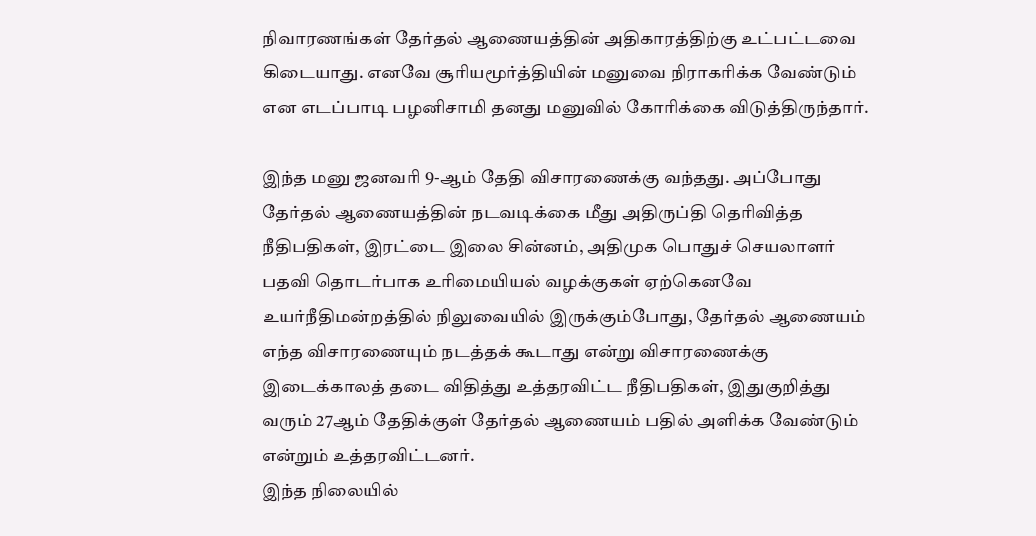நிவாரணங்கள் தேர்தல் ஆணையத்தின் அதிகாரத்திற்கு உட்பட்டவை கிடையாது. எனவே சூரியமூர்த்தியின் மனுவை நிராகரிக்க வேண்டும் என எடப்பாடி பழனிசாமி தனது மனுவில் கோரிக்கை விடுத்திருந்தார்.

இந்த மனு ஜனவரி 9-ஆம் தேதி விசாரணைக்கு வந்தது. அப்போது தேர்தல் ஆணையத்தின் நடவடிக்கை மீது அதிருப்தி தெரிவித்த நீதிபதிகள், இரட்டை இலை சின்னம், அதிமுக பொதுச் செயலாளர் பதவி தொடர்பாக உரிமையியல் வழக்குகள் ஏற்கெனவே உயர்நீதிமன்றத்தில் நிலுவையில் இருக்கும்போது, தேர்தல் ஆணையம் எந்த விசாரணையும் நடத்தக் கூடாது என்று விசாரணைக்கு இடைக்காலத் தடை விதித்து உத்தரவிட்ட நீதிபதிகள், இதுகுறித்து வரும் 27ஆம் தேதிக்குள் தேர்தல் ஆணையம் பதில் அளிக்க வேண்டும் என்றும் உத்தரவிட்டனர்.
இந்த நிலையில்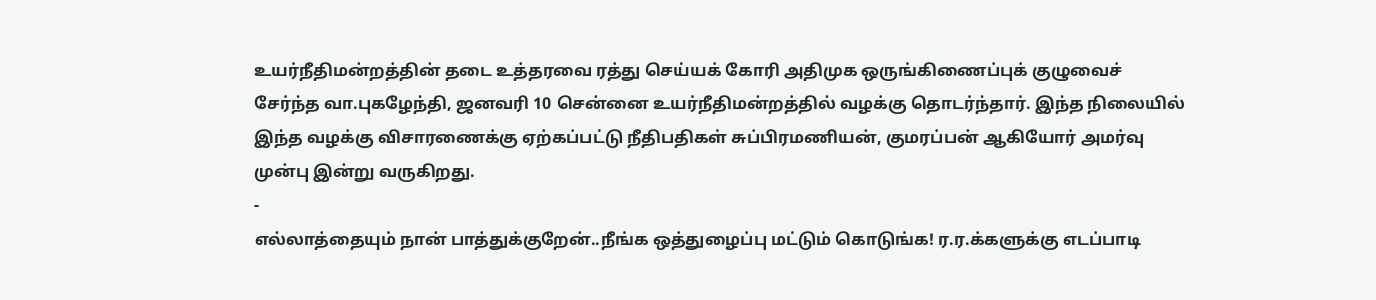உயர்நீதிமன்றத்தின் தடை உத்தரவை ரத்து செய்யக் கோரி அதிமுக ஒருங்கிணைப்புக் குழுவைச் சேர்ந்த வா.புகழேந்தி, ஜனவரி 10 சென்னை உயர்நீதிமன்றத்தில் வழக்கு தொடர்ந்தார். இந்த நிலையில் இந்த வழக்கு விசாரணைக்கு ஏற்கப்பட்டு நீதிபதிகள் சுப்பிரமணியன், குமரப்பன் ஆகியோர் அமர்வு முன்பு இன்று வருகிறது.
-
எல்லாத்தையும் நான் பாத்துக்குறேன்..நீங்க ஒத்துழைப்பு மட்டும் கொடுங்க! ர.ர.க்களுக்கு எடப்பாடி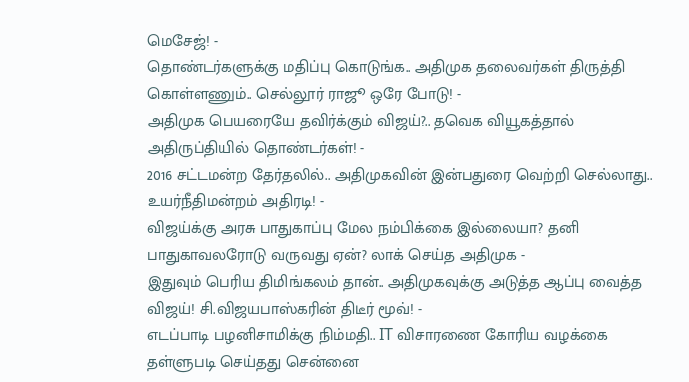மெசேஜ்! -
தொண்டர்களுக்கு மதிப்பு கொடுங்க.. அதிமுக தலைவர்கள் திருத்தி கொள்ளணும்.. செல்லூர் ராஜூ ஒரே போடு! -
அதிமுக பெயரையே தவிர்க்கும் விஜய்?.. தவெக வியூகத்தால் அதிருப்தியில் தொண்டர்கள்! -
2016 சட்டமன்ற தேர்தலில்.. அதிமுகவின் இன்பதுரை வெற்றி செல்லாது.. உயர்நீதிமன்றம் அதிரடி! -
விஜய்க்கு அரசு பாதுகாப்பு மேல நம்பிக்கை இல்லையா? தனி பாதுகாவலரோடு வருவது ஏன்? லாக் செய்த அதிமுக -
இதுவும் பெரிய திமிங்கலம் தான்.. அதிமுகவுக்கு அடுத்த ஆப்பு வைத்த விஜய்! சி.விஜயபாஸ்கரின் திடீர் மூவ்! -
எடப்பாடி பழனிசாமிக்கு நிம்மதி.. IT விசாரணை கோரிய வழக்கை தள்ளுபடி செய்தது சென்னை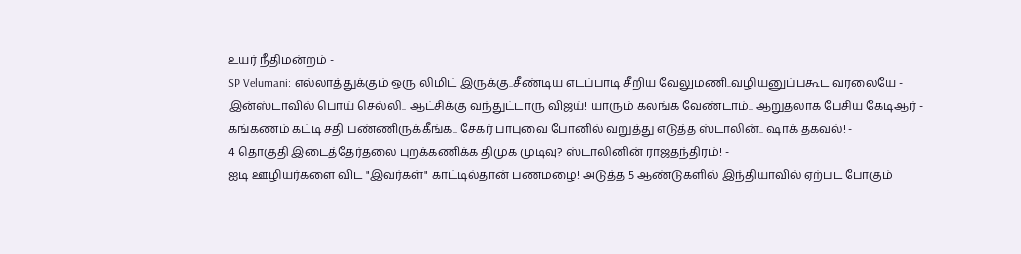உயர் நீதிமன்றம் -
SP Velumani: எல்லாத்துக்கும் ஒரு லிமிட் இருக்கு..சீண்டிய எடப்பாடி சீறிய வேலுமணி..வழியனுப்பகூட வரலையே -
இன்ஸ்டாவில் பொய் செல்லி.. ஆட்சிக்கு வந்துட்டாரு விஜய்! யாரும் கலங்க வேண்டாம்.. ஆறுதலாக பேசிய கேடிஆர் -
கங்கணம் கட்டி சதி பண்ணிருக்கீங்க.. சேகர் பாபுவை போனில் வறுத்து எடுத்த ஸ்டாலின்.. ஷாக் தகவல்! -
4 தொகுதி இடைத்தேர்தலை புறக்கணிக்க திமுக முடிவு? ஸ்டாலினின் ராஜதந்திரம்! -
ஐடி ஊழியர்களை விட "இவர்கள்" காட்டில்தான் பணமழை! அடுத்த 5 ஆண்டுகளில் இந்தியாவில் ஏற்பட போகும்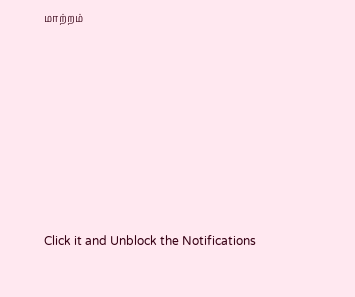மாற்றம்












Click it and Unblock the Notifications